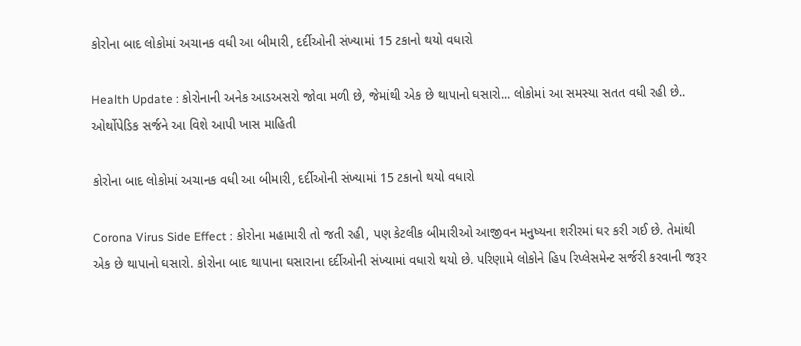કોરોના બાદ લોકોમાં અચાનક વધી આ બીમારી, દર્દીઓની સંખ્યામાં 15 ટકાનો થયો વધારો

Health Update : કોરોનાની અનેક આડઅસરો જોવા મળી છે, જેમાંથી એક છે થાપાનો ઘસારો... લોકોમાં આ સમસ્યા સતત વધી રહી છે.. ઓર્થોપેડિક સર્જને આ વિશે આપી ખાસ માહિતી

કોરોના બાદ લોકોમાં અચાનક વધી આ બીમારી, દર્દીઓની સંખ્યામાં 15 ટકાનો થયો વધારો

Corona Virus Side Effect : કોરોના મહામારી તો જતી રહી, પણ કેટલીક બીમારીઓ આજીવન મનુષ્યના શરીરમાં ઘર કરી ગઈ છે. તેમાંથી એક છે થાપાનો ઘસારો. કોરોના બાદ થાપાના ઘસારાના દર્દીઓની સંખ્યામાં વધારો થયો છે. પરિણામે લોકોને હિપ રિપ્લેસમેન્ટ સર્જરી કરવાની જરૂર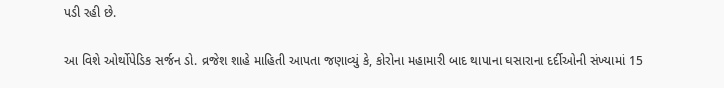પડી રહી છે.

આ વિશે ઓર્થોપેડિક સર્જન ડો. વ્રજેશ શાહે માહિતી આપતા જણાવ્યું કે, કોરોના મહામારી બાદ થાપાના ઘસારાના દર્દીઓની સંખ્યામાં 15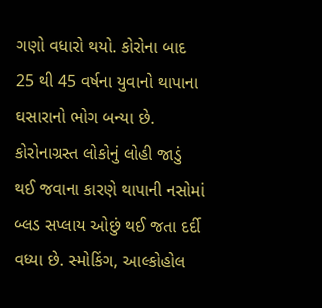ગણો વધારો થયો. કોરોના બાદ 25 થી 45 વર્ષના યુવાનો થાપાના ઘસારાનો ભોગ બન્યા છે. કોરોનાગ્રસ્ત લોકોનું લોહી જાડું થઈ જવાના કારણે થાપાની નસોમાં બ્લડ સપ્લાય ઓછું થઈ જતા દર્દી વધ્યા છે. સ્મોકિંગ, આલ્કોહોલ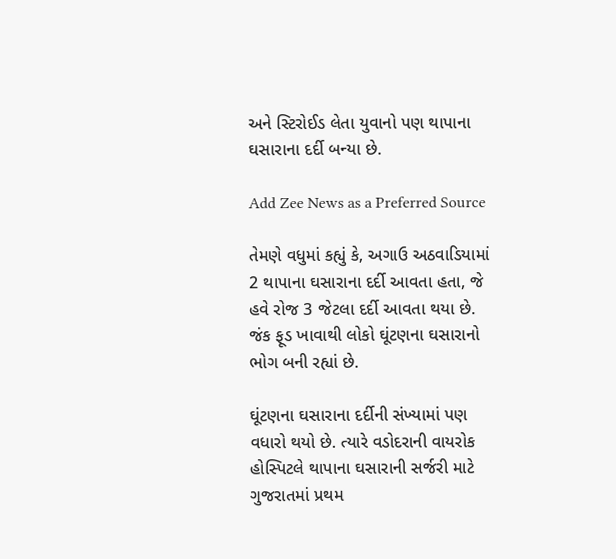અને સ્ટિરોઈડ લેતા યુવાનો પણ થાપાના ઘસારાના દર્દી બન્યા છે.

Add Zee News as a Preferred Source

તેમણે વધુમાં કહ્યું કે, અગાઉ અઠવાડિયામાં 2 થાપાના ઘસારાના દર્દી આવતા હતા, જે હવે રોજ 3 જેટલા દર્દી આવતા થયા છે. જંક ફૂડ ખાવાથી લોકો ઘૂંટણના ઘસારાનો ભોગ બની રહ્યાં છે.

ઘૂંટણના ઘસારાના દર્દીની સંખ્યામાં પણ વધારો થયો છે. ત્યારે વડોદરાની વાયરોક હોસ્પિટલે થાપાના ઘસારાની સર્જરી માટે ગુજરાતમાં પ્રથમ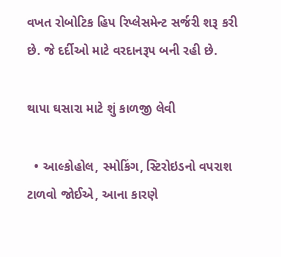વખત રોબોટિક હિપ રિપ્લેસમેન્ટ સર્જરી શરૂ કરી છે. જે દર્દીઓ માટે વરદાનરૂપ બની રહી છે.

થાપા ઘસારા માટે શું કાળજી લેવી

  • આલ્કોહોલ, સ્મોકિંગ, સ્ટિરોઇડનો વપરાશ ટાળવો જોઈએ, આના કારણે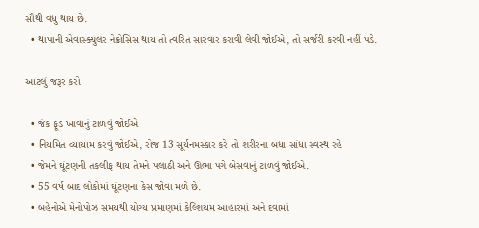સૌથી વધુ થાય છે.
  • થાપાની એવાસ્ક્યુલર નેક્રોસિસ થાય તો ત્વરિત સારવાર કરાવી લેવી જોઈએ, તો સર્જરી કરવી નહીં પડે.

આટલું જરૂર કરો

  • જંક ફૂડ ખાવાનું ટાળવું જોઈએ
  • નિયમિત વ્યાયામ કરવું જોઈએ, રોજ 13 સૂર્યનમસ્કાર કરે તો શરીરના બધા સાંધા સ્વસ્થ રહે
  • જેમને ઘૂંટણની તકલીફ થાય તેમને પલાઠી અને ઊભા પગે બેસવાનું ટાળવું જોઈએ.
  • 55 વર્ષ બાદ લોકોમાં ઘૂંટણના કેસ જોવા મળે છે.
  • બહેનોએ મેનોપોઝ સમયથી યોગ્ય પ્રમાણમાં કેલ્શિયમ આહારમાં અને દવામાં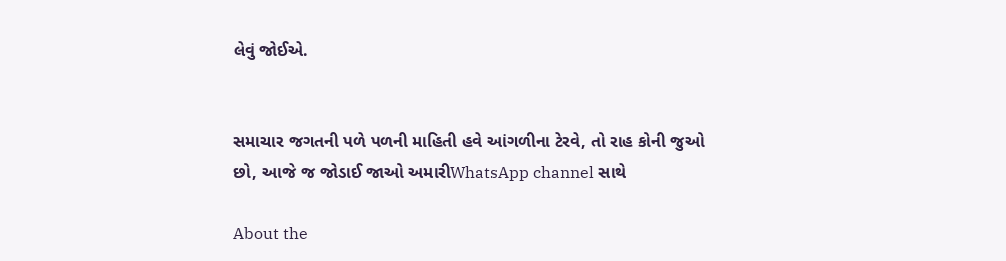લેવું જોઈએ.


સમાચાર જગતની પળે પળની માહિતી હવે આંગળીના ટેરવે, તો રાહ કોની જુઓ છો, આજે જ જોડાઈ જાઓ અમારીWhatsApp channel સાથે

About the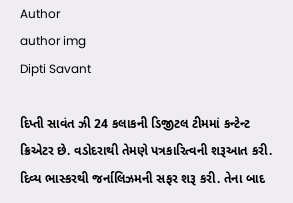Author
author img
Dipti Savant

દિપ્તી સાવંત ઝી 24 કલાકની ડિજીટલ ટીમમાં કન્ટેન્ટ ક્રિએટર છે. વડોદરાથી તેમણે પત્રકારિત્વની શરૂઆત કરી. દિવ્ય ભાસ્કરથી જર્નાલિઝમની સફર શરૂ કરી. તેના બાદ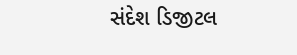સંદેશ ડિજીટલ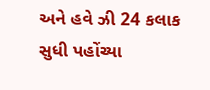અને હવે ઝી 24 કલાક સુધી પહોંચ્યા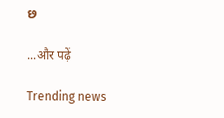છ

...और पढ़ें

Trending news